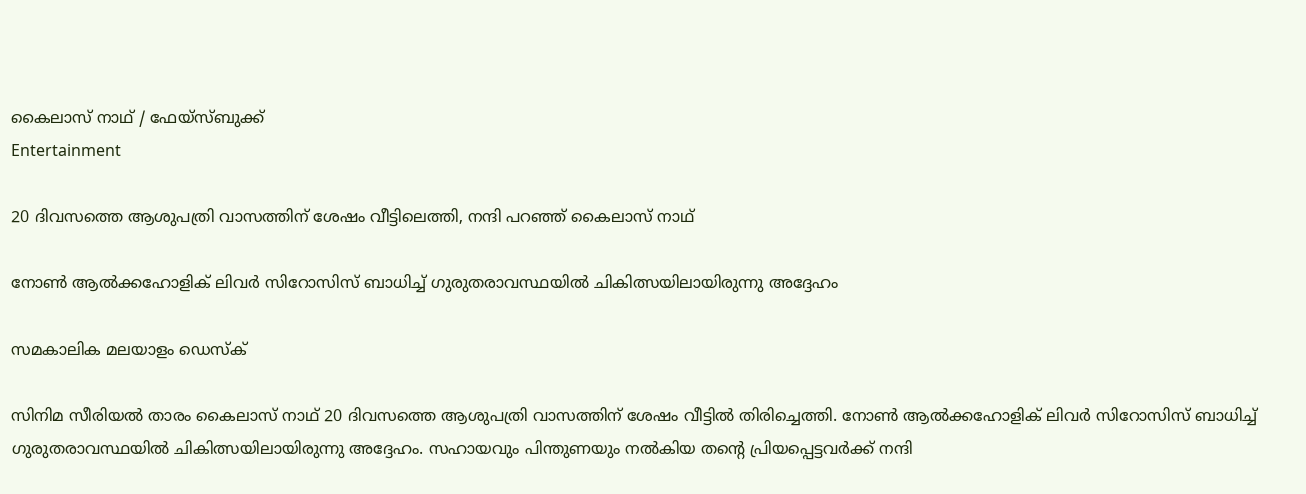കൈലാസ് നാഥ് / ഫേയ്സ്ബുക്ക്
Entertainment

20 ദിവസത്തെ ആശുപത്രി വാസത്തിന് ശേഷം വീട്ടിലെത്തി, നന്ദി പറഞ്ഞ് കൈലാസ് നാഥ്

നോൺ ആൽക്കഹോളിക് ലിവർ സിറോസിസ് ബാധിച്ച് ഗുരുതരാവസ്ഥയിൽ ചികിത്സയിലായിരുന്നു അദ്ദേഹം

സമകാലിക മലയാളം ഡെസ്ക്

സിനിമ സീരിയൽ താരം കൈലാസ് നാഥ് 20 ദിവസത്തെ ആശുപത്രി വാസത്തിന് ശേഷം വീട്ടിൽ തിരിച്ചെത്തി. നോൺ ആൽക്കഹോളിക് ലിവർ സിറോസിസ് ബാധിച്ച് ഗുരുതരാവസ്ഥയിൽ ചികിത്സയിലായിരുന്നു അദ്ദേഹം. സഹായവും പിന്തുണയും നൽകിയ തന്റെ പ്രിയപ്പെട്ടവർക്ക് നന്ദി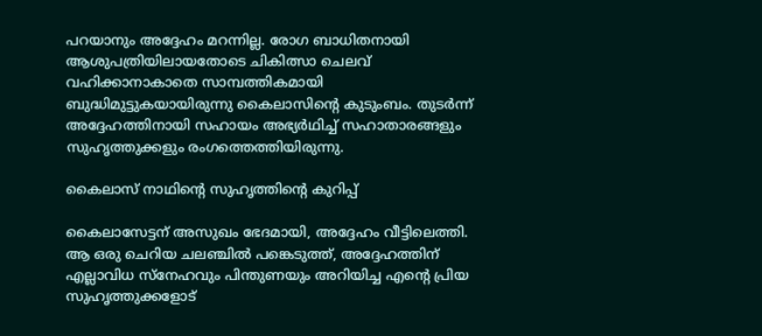പറയാനും അദ്ദേഹം മറന്നില്ല. രോഗ ബാധിതനായി ആശുപത്രിയിലായതോടെ ചികിത്സാ ചെലവ് വഹിക്കാനാകാതെ സാമ്പത്തികമായി ബുദ്ധിമുട്ടുകയായിരുന്നു കൈലാസിന്റെ കുടുംബം. തുടർന്ന് അദ്ദേഹത്തിനായി സഹായം അഭ്യർഥിച്ച് സഹാതാരങ്ങളും സുഹൃത്തുക്കളും രംഗത്തെത്തിയിരുന്നു.

കൈലാസ് നാഥിന്റെ സുഹൃത്തിന്റെ കുറിപ്പ്

കൈലാസേട്ടന് അസുഖം ഭേദമായി, അദ്ദേഹം വീട്ടിലെത്തി. ആ ഒരു ചെറിയ ചലഞ്ചില്‍ പങ്കെടുത്ത്, അദ്ദേഹത്തിന് എല്ലാവിധ സ്‌നേഹവും പിന്തുണയും അറിയിച്ച എന്റെ പ്രിയ സുഹൃത്തുക്കളോട്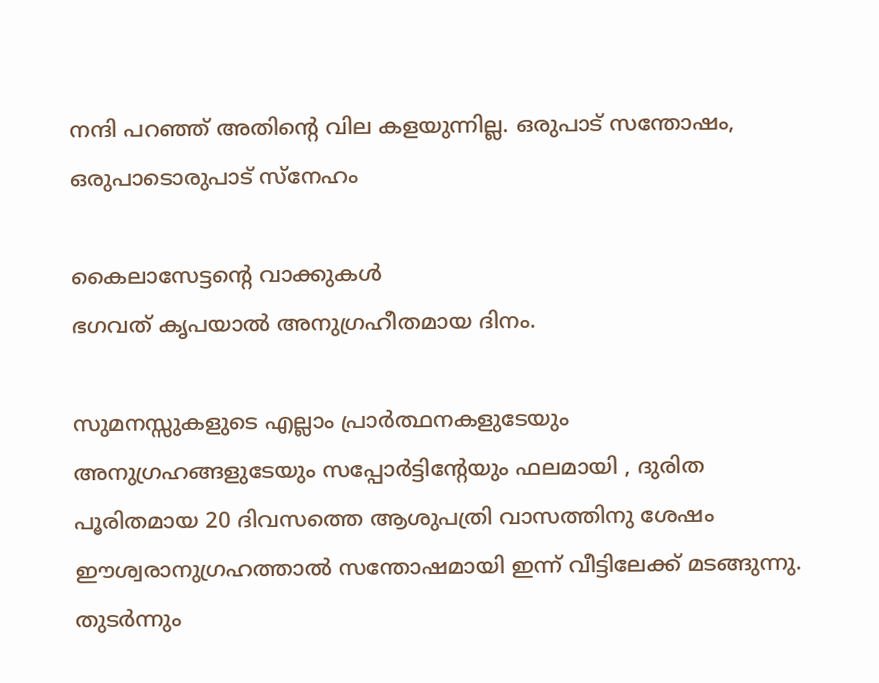നന്ദി പറഞ്ഞ് അതിന്റെ വില കളയുന്നില്ല. ഒരുപാട് സന്തോഷം, ഒരുപാടൊരുപാട് സ്‌നേഹം

കൈലാസേട്ടന്റെ വാക്കുകള്‍
ഭഗവത് കൃപയാല്‍ അനുഗ്രഹീതമായ ദിനം.

സുമനസ്സുകളുടെ എല്ലാം പ്രാര്‍ത്ഥനകളുടേയും അനുഗ്രഹങ്ങളുടേയും സപ്പോര്‍ട്ടിന്റേയും ഫലമായി , ദുരിത പൂരിതമായ 20 ദിവസത്തെ ആശുപത്രി വാസത്തിനു ശേഷം ഈശ്വരാനുഗ്രഹത്താല്‍ സന്തോഷമായി ഇന്ന് വീട്ടിലേക്ക് മടങ്ങുന്നു. തുടര്‍ന്നും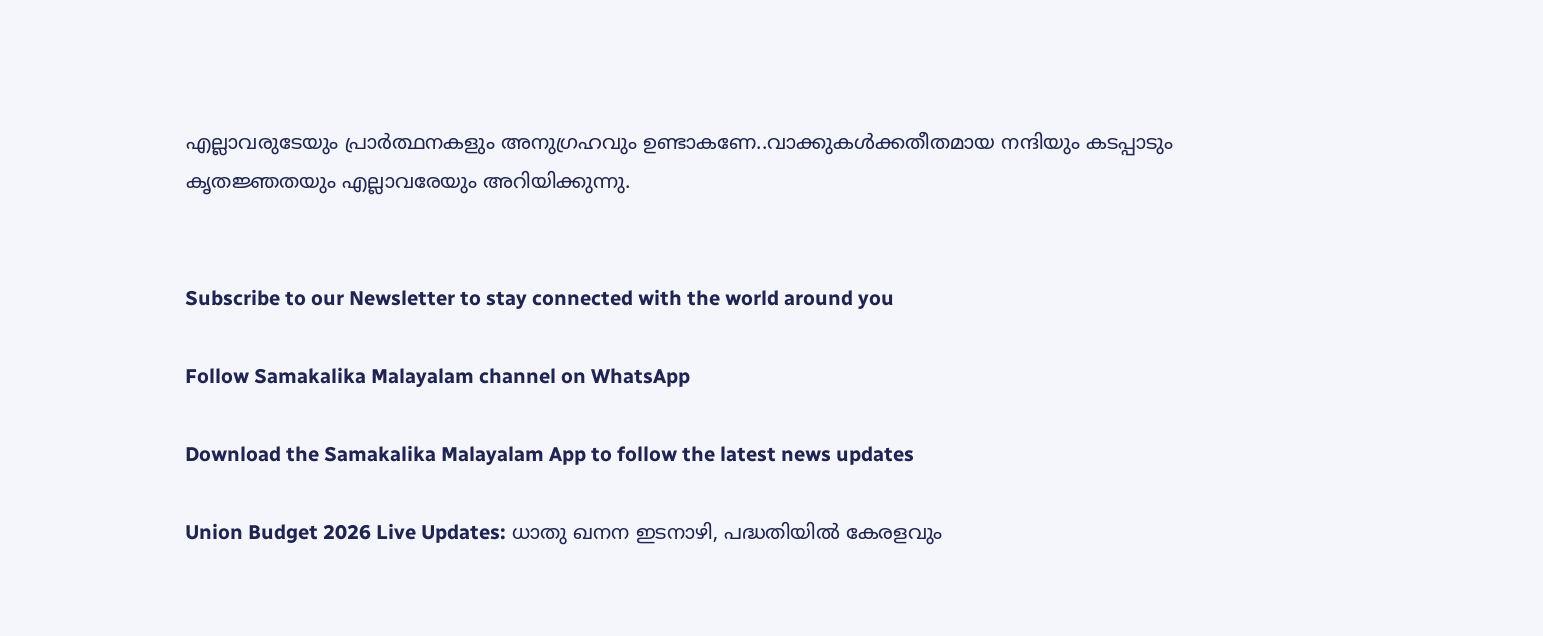എല്ലാവരുടേയും പ്രാര്‍ത്ഥനകളും അനുഗ്രഹവും ഉണ്ടാകണേ..വാക്കുകള്‍ക്കതീതമായ നന്ദിയും കടപ്പാടും കൃതജ്ഞതയും എല്ലാവരേയും അറിയിക്കുന്നു.


Subscribe to our Newsletter to stay connected with the world around you

Follow Samakalika Malayalam channel on WhatsApp

Download the Samakalika Malayalam App to follow the latest news updates

Union Budget 2026 Live Updates: ധാതു ഖനന ഇടനാഴി, പദ്ധതിയില്‍ കേരളവും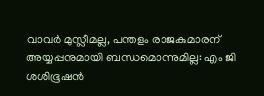വാവര്‍ മുസ്ലീമല്ല, പന്തളം രാജകുമാരന് അയ്യപ്പനുമായി ബന്ധമൊന്നുമില്ല: എം ജി ശശിഭൂഷന്‍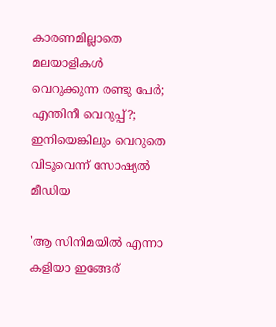കാരണമില്ലാതെ മലയാളികള്‍ വെറുക്കുന്ന രണ്ടു പേര്‍; എന്തിനീ വെറുപ്പ്?; ഇനിയെങ്കിലും വെറുതെ വിടൂവെന്ന് സോഷ്യല്‍ മീഡിയ

'ആ സിനിമയിൽ എന്നാ കളിയാ ഇങ്ങേര്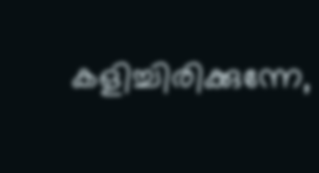കളിച്ചിരിക്കുന്നേ,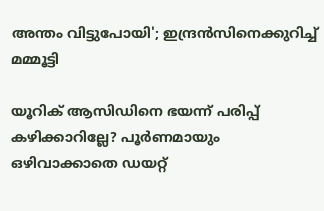അന്തം വിട്ടുപോയി'; ഇന്ദ്രൻസിനെക്കുറിച്ച് മമ്മൂട്ടി

യൂറിക് ആസിഡിനെ ഭയന്ന് പരിപ്പ് കഴിക്കാറില്ലേ? പൂർണമായും ഒഴിവാക്കാതെ ഡയറ്റ്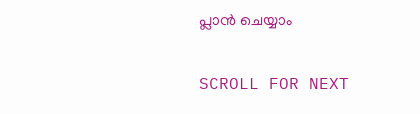പ്ലാൻ ചെയ്യാം

SCROLL FOR NEXT